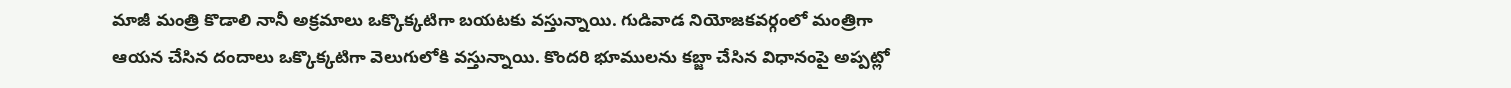మాజీ మంత్రి కొడాలి నానీ అక్రమాలు ఒక్కొక్కటిగా బయటకు వస్తున్నాయి. గుడివాడ నియోజకవర్గంలో మంత్రిగా ఆయన చేసిన దందాలు ఒక్కొక్కటిగా వెలుగులోకి వస్తున్నాయి. కొందరి భూములను కబ్జా చేసిన విధానంపై అప్పట్లో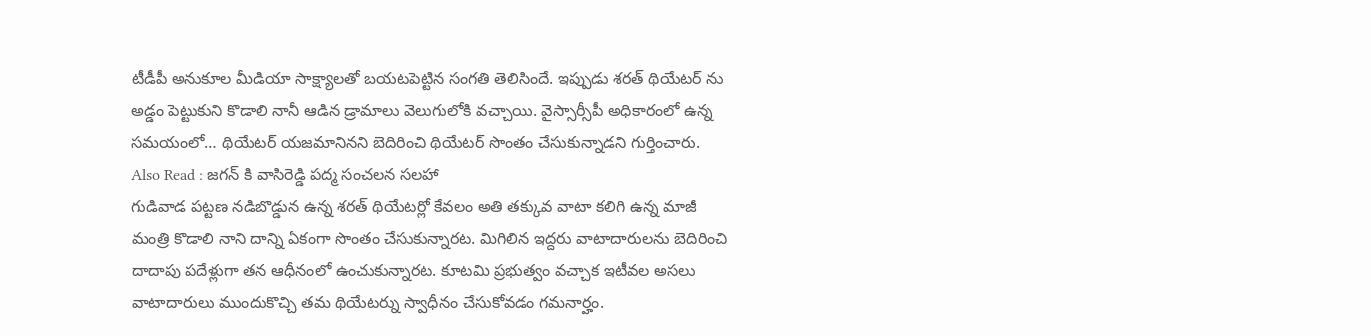టీడీపీ అనుకూల మీడియా సాక్ష్యాలతో బయటపెట్టిన సంగతి తెలిసిందే. ఇప్పుడు శరత్ థియేటర్ ను అడ్డం పెట్టుకుని కొడాలి నానీ ఆడిన డ్రామాలు వెలుగులోకి వచ్చాయి. వైస్సార్సీపీ అధికారంలో ఉన్న సమయంలో… థియేటర్ యజమానినని బెదిరించి థియేటర్ సొంతం చేసుకున్నాడని గుర్తించారు.
Also Read : జగన్ కి వాసిరెడ్డి పద్మ సంచలన సలహా
గుడివాడ పట్టణ నడిబొడ్డున ఉన్న శరత్ థియేటర్లో కేవలం అతి తక్కువ వాటా కలిగి ఉన్న మాజీ మంత్రి కొడాలి నాని దాన్ని ఏకంగా సొంతం చేసుకున్నారట. మిగిలిన ఇద్దరు వాటాదారులను బెదిరించి దాదాపు పదేళ్లుగా తన ఆధీనంలో ఉంచుకున్నారట. కూటమి ప్రభుత్వం వచ్చాక ఇటీవల అసలు వాటాదారులు ముందుకొచ్చి తమ థియేటర్ను స్వాధీనం చేసుకోవడం గమనార్హం.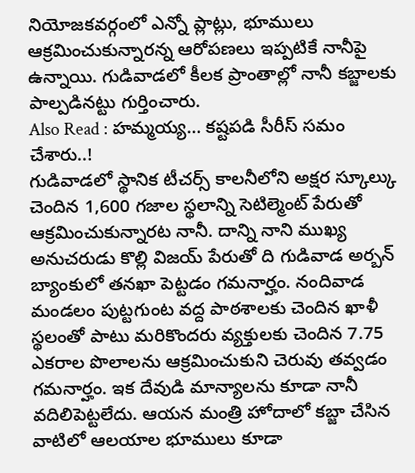నియోజకవర్గంలో ఎన్నో ప్లాట్లు, భూములు ఆక్రమించుకున్నారన్న ఆరోపణలు ఇప్పటికే నానీపై ఉన్నాయి. గుడివాడలో కీలక ప్రాంతాల్లో నానీ కబ్జాలకు పాల్పడినట్టు గుర్తించారు.
Also Read : హమ్మయ్య… కష్టపడి సీరీస్ సమం చేశారు..!
గుడివాడలో స్థానిక టీచర్స్ కాలనీలోని అక్షర స్కూల్కు చెందిన 1,600 గజాల స్థలాన్ని సెటిల్మెంట్ పేరుతో ఆక్రమించుకున్నారట నానీ. దాన్ని నాని ముఖ్య అనుచరుడు కొల్లి విజయ్ పేరుతో ది గుడివాడ అర్బన్ బ్యాంకులో తనఖా పెట్టడం గమనార్హం. నందివాడ మండలం పుట్టగుంట వద్ద పాఠశాలకు చెందిన ఖాళీ స్థలంతో పాటు మరికొందరు వ్యక్తులకు చెందిన 7.75 ఎకరాల పొలాలను ఆక్రమించుకుని చెరువు తవ్వడం గమనార్హం. ఇక దేవుడి మాన్యాలను కూడా నానీ వదిలిపెట్టలేదు. ఆయన మంత్రి హోదాలో కబ్జా చేసిన వాటిలో ఆలయాల భూములు కూడా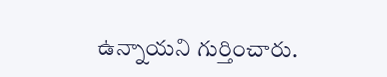ఉన్నాయని గుర్తించారు.